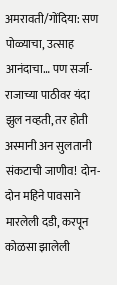अमरावती/गोंदिया: सण पोळ्याचा, उत्साह आनंदाचा… पण सर्जा-राजाच्या पाठीवर यंदा झुल नव्हती, तर होती अस्मानी अन सुलतानी संकटाची जाणीव! दोन-दोन महिने पावसाने मारलेली दडी, करपून कोळसा झालेली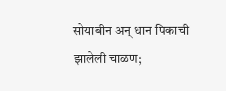सोयाबीन अन् धान पिकाची झालेली चाळण;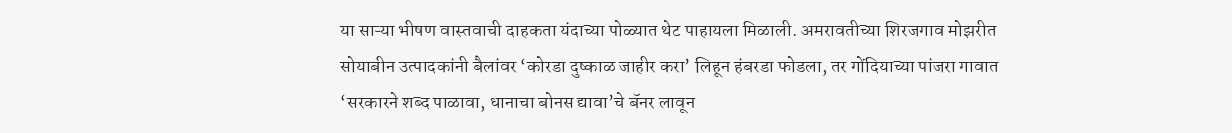या साऱ्या भीषण वास्तवाची दाहकता यंदाच्या पोळ्यात थेट पाहायला मिळाली. अमरावतीच्या शिरजगाव मोझरीत सोयाबीन उत्पादकांनी बैलांवर ‘कोरडा दुष्काळ जाहीर करा’ लिहून हंबरडा फोडला, तर गोंदियाच्या पांजरा गावात ‘सरकारने शब्द पाळावा, धानाचा बोनस द्यावा’चे बॅनर लावून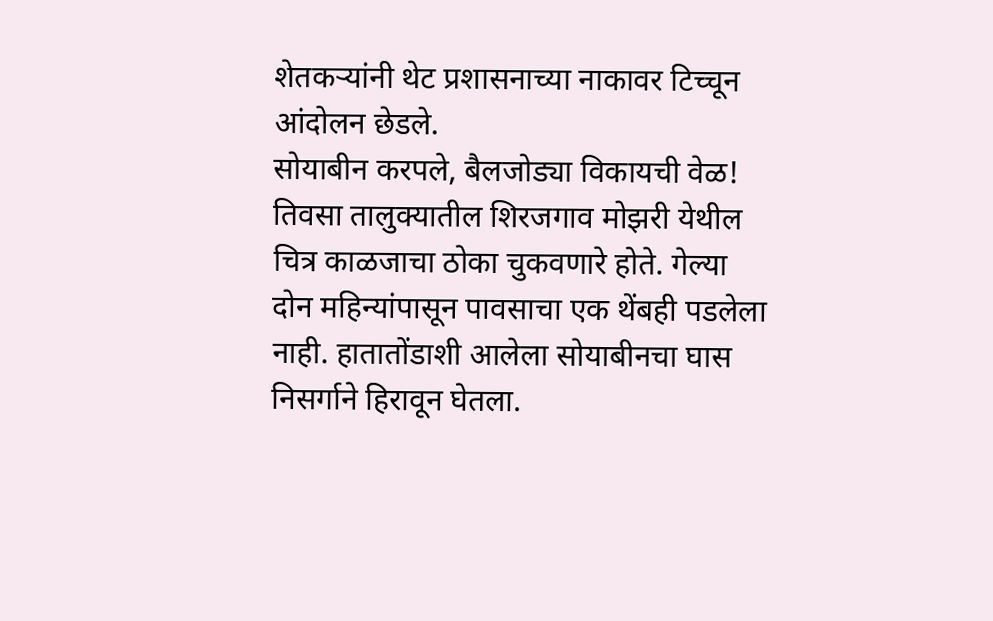शेतकऱ्यांनी थेट प्रशासनाच्या नाकावर टिच्चून आंदोलन छेडले.
सोयाबीन करपले, बैलजोड्या विकायची वेळ! तिवसा तालुक्यातील शिरजगाव मोझरी येथील चित्र काळजाचा ठोका चुकवणारे होते. गेल्या दोन महिन्यांपासून पावसाचा एक थेंबही पडलेला नाही. हातातोंडाशी आलेला सोयाबीनचा घास निसर्गाने हिरावून घेतला.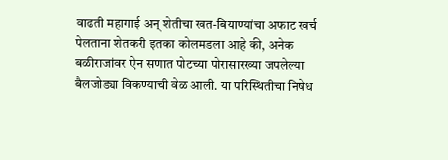वाढती महागाई अन् शेतीचा खत-बियाण्यांचा अफाट खर्च पेलताना शेतकरी इतका कोलमडला आहे की, अनेक बळीराजांवर ऐन सणात पोटच्या पोरासारख्या जपलेल्या बैलजोड्या विकण्याची वेळ आली. या परिस्थितीचा निषेध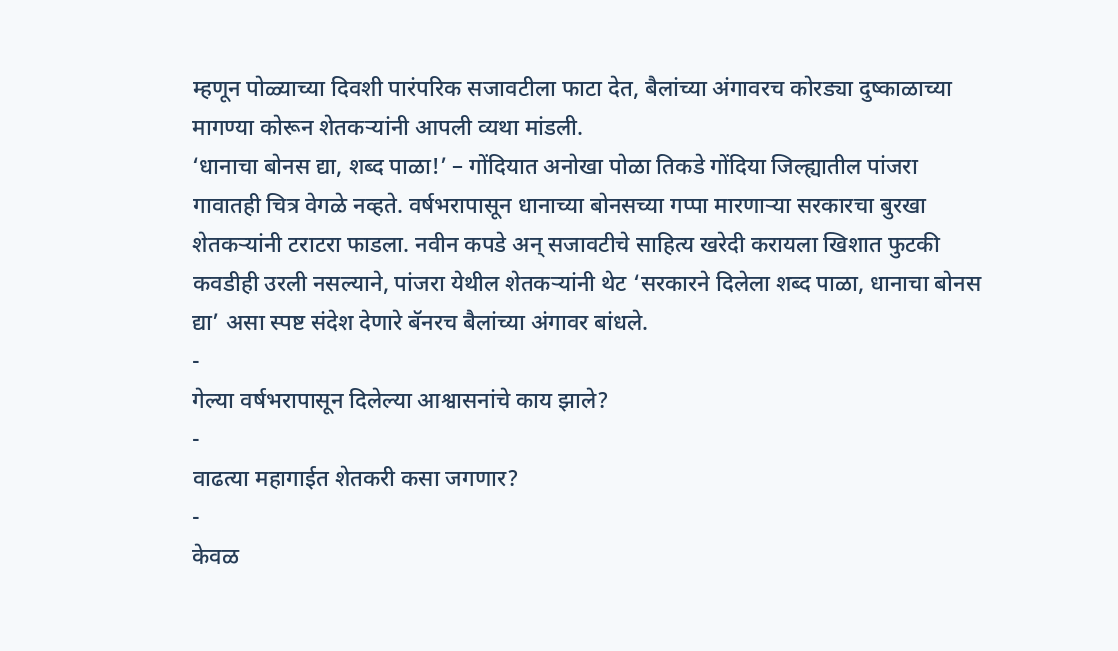म्हणून पोळ्याच्या दिवशी पारंपरिक सजावटीला फाटा देत, बैलांच्या अंगावरच कोरड्या दुष्काळाच्या मागण्या कोरून शेतकऱ्यांनी आपली व्यथा मांडली.
‘धानाचा बोनस द्या, शब्द पाळा!’ – गोंदियात अनोखा पोळा तिकडे गोंदिया जिल्ह्यातील पांजरा गावातही चित्र वेगळे नव्हते. वर्षभरापासून धानाच्या बोनसच्या गप्पा मारणाऱ्या सरकारचा बुरखा शेतकऱ्यांनी टराटरा फाडला. नवीन कपडे अन् सजावटीचे साहित्य खरेदी करायला खिशात फुटकी कवडीही उरली नसल्याने, पांजरा येथील शेतकऱ्यांनी थेट ‘सरकारने दिलेला शब्द पाळा, धानाचा बोनस द्या’ असा स्पष्ट संदेश देणारे बॅनरच बैलांच्या अंगावर बांधले.
-
गेल्या वर्षभरापासून दिलेल्या आश्वासनांचे काय झाले?
-
वाढत्या महागाईत शेतकरी कसा जगणार?
-
केवळ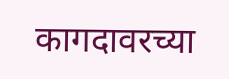कागदावरच्या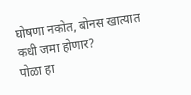घोषणा नकोत, बोनस खात्यात कधी जमा होणार?
पोळा हा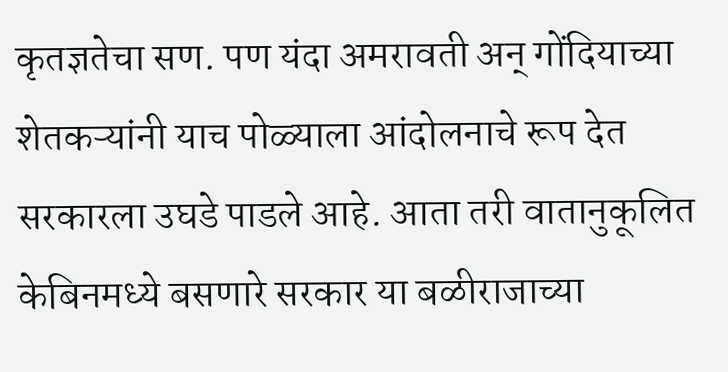कृतज्ञतेचा सण. पण यंदा अमरावती अन् गोंदियाच्या शेतकऱ्यांनी याच पोळ्याला आंदोलनाचे रूप देत सरकारला उघडे पाडले आहे. आता तरी वातानुकूलित केबिनमध्ये बसणारे सरकार या बळीराजाच्या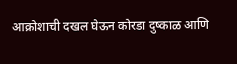आक्रोशाची दखल घेऊन कोरडा दुष्काळ आणि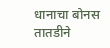धानाचा बोनस तातडीने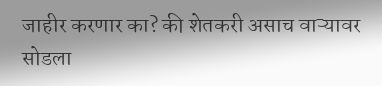जाहीर करणार का? की शेतकरी असाच वाऱ्यावर सोडला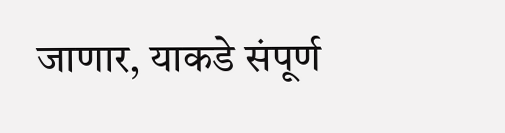जाणार, याकडे संपूर्ण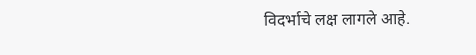विदर्भाचे लक्ष लागले आहे.